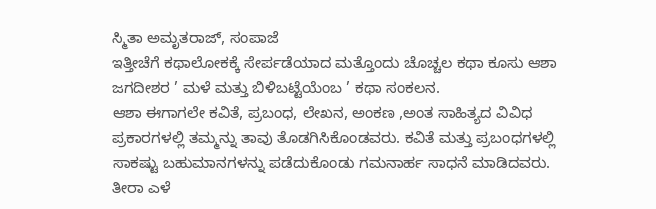ಸ್ಮಿತಾ ಅಮೃತರಾಜ್, ಸಂಪಾಜೆ
ಇತ್ತೀಚೆಗೆ ಕಥಾಲೋಕಕ್ಕೆ ಸೇರ್ಪಡೆಯಾದ ಮತ್ತೊಂದು ಚೊಚ್ಚಲ ಕಥಾ ಕೂಸು ಆಶಾ ಜಗದೀಶರ ’ ಮಳೆ ಮತ್ತು ಬಿಳಿಬಟ್ಟೆಯೆಂಬ ’ ಕಥಾ ಸಂಕಲನ.
ಆಶಾ ಈಗಾಗಲೇ ಕವಿತೆ, ಪ್ರಬಂಧ, ಲೇಖನ, ಅಂಕಣ ,ಅಂತ ಸಾಹಿತ್ಯದ ವಿವಿಧ ಪ್ರಕಾರಗಳಲ್ಲಿ ತಮ್ಮನ್ನು ತಾವು ತೊಡಗಿಸಿಕೊಂಡವರು. ಕವಿತೆ ಮತ್ತು ಪ್ರಬಂಧಗಳಲ್ಲಿ ಸಾಕಷ್ಟು ಬಹುಮಾನಗಳನ್ನು ಪಡೆದುಕೊಂಡು ಗಮನಾರ್ಹ ಸಾಧನೆ ಮಾಡಿದವರು. ತೀರಾ ಎಳೆ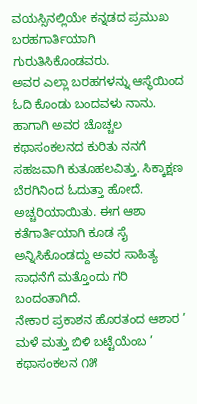ವಯಸ್ಸಿನಲ್ಲಿಯೇ ಕನ್ನಡದ ಪ್ರಮುಖ ಬರಹಗಾರ್ತಿಯಾಗಿ ಗುರುತಿಸಿಕೊಂಡವರು.
ಅವರ ಎಲ್ಲಾ ಬರಹಗಳನ್ನು ಆಸ್ಥೆಯಿಂದ ಓದಿ ಕೊಂಡು ಬಂದವಳು ನಾನು. ಹಾಗಾಗಿ ಅವರ ಚೊಚ್ಚಲ ಕಥಾಸಂಕಲನದ ಕುರಿತು ನನಗೆ ಸಹಜವಾಗಿ ಕುತೂಹಲವಿತ್ತು. ಸಿಕ್ಕಾಕ್ಷಣ ಬೆರಗಿನಿಂದ ಓದುತ್ತಾ ಹೋದೆ. ಅಚ್ಚರಿಯಾಯಿತು. ಈಗ ಆಶಾ ಕತೆಗಾರ್ತಿಯಾಗಿ ಕೂಡ ಸೈ ಅನ್ನಿಸಿಕೊಂಡದ್ದು ಅವರ ಸಾಹಿತ್ಯ ಸಾಧನೆಗೆ ಮತ್ತೊಂದು ಗರಿ ಬಂದಂತಾಗಿದೆ.
ನೇಕಾರ ಪ್ರಕಾಶನ ಹೊರತಂದ ಆಶಾರ ’ ಮಳೆ ಮತ್ತು ಬಿಳಿ ಬಟ್ಟೆಯೆಂಬ ’ ಕಥಾಸಂಕಲನ ೧೫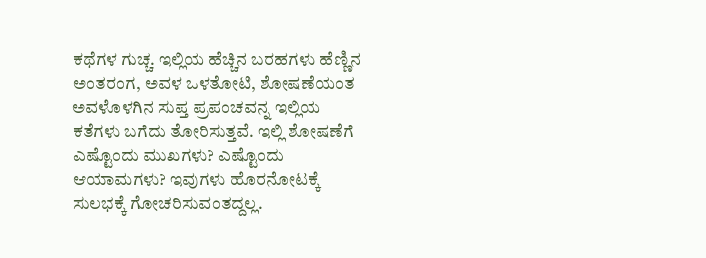ಕಥೆಗಳ ಗುಚ್ಚ. ಇಲ್ಲಿಯ ಹೆಚ್ಚಿನ ಬರಹಗಳು ಹೆಣ್ಣಿನ ಅಂತರಂಗ, ಅವಳ ಒಳತೋಟಿ, ಶೋಷಣೆಯಂತ ಅವಳೊಳಗಿನ ಸುಪ್ತ ಪ್ರಪಂಚವನ್ನ ಇಲ್ಲಿಯ ಕತೆಗಳು ಬಗೆದು ತೋರಿಸುತ್ತವೆ. ಇಲ್ಲಿ ಶೋಷಣೆಗೆ ಎಷ್ಟೊಂದು ಮುಖಗಳು? ಎಷ್ಟೊಂದು ಆಯಾಮಗಳು? ಇವುಗಳು ಹೊರನೋಟಕ್ಕೆ ಸುಲಭಕ್ಕೆ ಗೋಚರಿಸುವಂತದ್ದಲ್ಲ.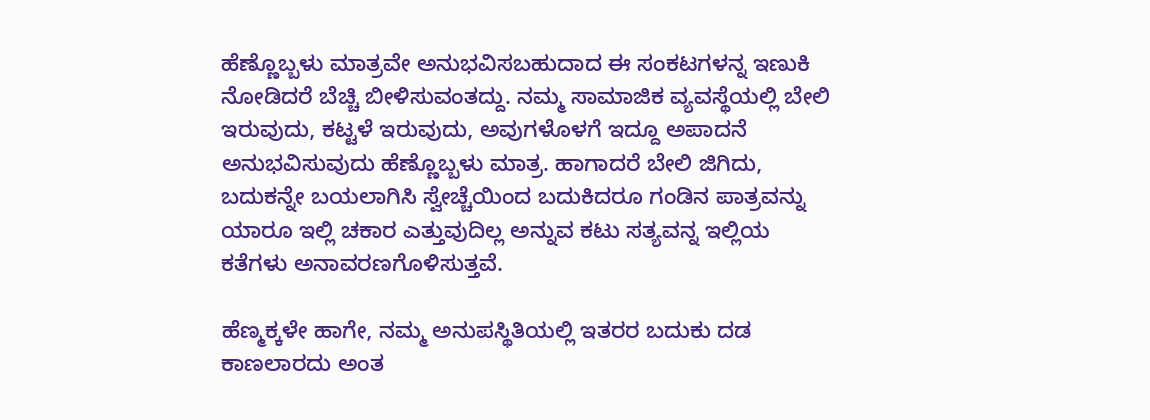ಹೆಣ್ಣೊಬ್ಬಳು ಮಾತ್ರವೇ ಅನುಭವಿಸಬಹುದಾದ ಈ ಸಂಕಟಗಳನ್ನ ಇಣುಕಿ ನೋಡಿದರೆ ಬೆಚ್ಚಿ ಬೀಳಿಸುವಂತದ್ದು. ನಮ್ಮ ಸಾಮಾಜಿಕ ವ್ಯವಸ್ಥೆಯಲ್ಲಿ ಬೇಲಿ ಇರುವುದು, ಕಟ್ಟಳೆ ಇರುವುದು, ಅವುಗಳೊಳಗೆ ಇದ್ದೂ ಅಪಾದನೆ ಅನುಭವಿಸುವುದು ಹೆಣ್ಣೊಬ್ಬಳು ಮಾತ್ರ. ಹಾಗಾದರೆ ಬೇಲಿ ಜಿಗಿದು, ಬದುಕನ್ನೇ ಬಯಲಾಗಿಸಿ ಸ್ವೇಚ್ಚೆಯಿಂದ ಬದುಕಿದರೂ ಗಂಡಿನ ಪಾತ್ರವನ್ನು ಯಾರೂ ಇಲ್ಲಿ ಚಕಾರ ಎತ್ತುವುದಿಲ್ಲ ಅನ್ನುವ ಕಟು ಸತ್ಯವನ್ನ ಇಲ್ಲಿಯ ಕತೆಗಳು ಅನಾವರಣಗೊಳಿಸುತ್ತವೆ.

ಹೆಣ್ಮಕ್ಕಳೇ ಹಾಗೇ, ನಮ್ಮ ಅನುಪಸ್ಥಿತಿಯಲ್ಲಿ ಇತರರ ಬದುಕು ದಡ ಕಾಣಲಾರದು ಅಂತ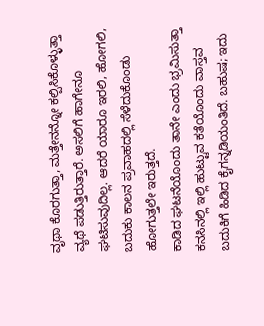ವೃಥಾ ಕೊರಗುತ್ತಾ, ಮತ್ತೇನನ್ನೋ ಕಲ್ಪಿಸಿಕೊಳ್ಳುತ್ತಾ ವ್ಯಥೆ ಪಡುತ್ತಿರುತ್ತಾರೆ. ಅಸಲಿಗೆ ಹಾಗೇನೂ ಘಟಿಸುವುದಿಲ್ಲ. ಆದರೆ ಯಾರೂ ಇರಲಿ, ಹೋಗಲಿ, ಬದುಕು ಕಾಲನ ಪ್ರವಾಹದಲ್ಲಿ ಸೆಳೆದುಕೊಂಡು ಹೋಗುತ್ತಲೇ ಇರುತ್ತದೆ.
ಕಾಡಿದ ಘಟನೆಯೊಂದು ತಾನೇ ಎಂದು ಭ್ರಮಿಸುತ್ತಾ ಕನಸಿನಲ್ಲಿ ಇಲ್ಲಿ ಹುಟ್ಟುವ ಕತೆಯೊಂದು ವಾಸ್ತವ ಬದುಕಿಗೆ ಹಿಡಿದ ಕೈಗನ್ನಡಿಯಂತಿದೆ. ಬಹುಷ; ಇದು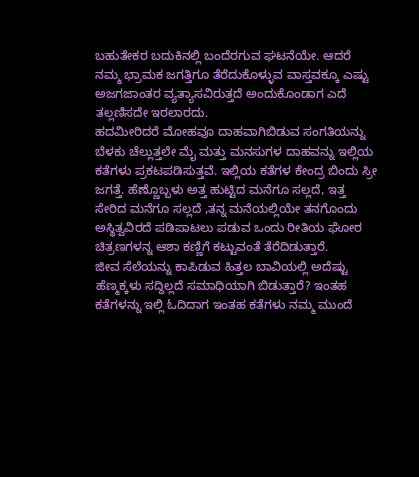ಬಹುತೇಕರ ಬದುಕಿನಲ್ಲಿ ಬಂದೆರಗುವ ಘಟನೆಯೇ. ಆದರೆ ನಮ್ಮ ಭ್ರಾಮಕ ಜಗತ್ತಿಗೂ ತೆರೆದುಕೊಳ್ಳುವ ವಾಸ್ತವಕ್ಕೂ ಎಷ್ಟು ಅಜಗಜಾಂತರ ವ್ಯತ್ಯಾಸವಿರುತ್ತದೆ ಅಂದುಕೊಂಡಾಗ ಎದೆ ತಲ್ಲಣಿಸದೇ ಇರಲಾರದು.
ಹದಮೀರಿದರೆ ಮೋಹವೂ ದಾಹವಾಗಿಬಿಡುವ ಸಂಗತಿಯನ್ನು ಬೆಳಕು ಚೆಲ್ಲುತ್ತಲೇ ಮೈ ಮತ್ತು ಮನಸುಗಳ ದಾಹವನ್ನು ಇಲ್ಲಿಯ ಕತೆಗಳು ಪ್ರಕಟಪಡಿಸುತ್ತವೆ. ಇಲ್ಲಿಯ ಕತೆಗಳ ಕೇಂದ್ರ ಬಿಂದು ಸ್ರೀ ಜಗತ್ತೆ. ಹೆಣ್ಣೊಬ್ಬಳು ಅತ್ತ ಹುಟ್ಟಿದ ಮನೆಗೂ ಸಲ್ಲದೆ, ಇತ್ತ ಸೇರಿದ ಮನೆಗೂ ಸಲ್ಲದೆ ,ತನ್ನ ಮನೆಯಲ್ಲಿಯೇ ತನಗೊಂದು ಅಸ್ಥಿತ್ವವಿರದೆ ಪಡಿಪಾಟಲು ಪಡುವ ಒಂದು ರೀತಿಯ ಘೋರ ಚಿತ್ರಣಗಳನ್ನ ಆಶಾ ಕಣ್ಣಿಗೆ ಕಟ್ಟುವಂತೆ ತೆರೆದಿಡುತ್ತಾರೆ.
ಜೀವ ಸೆಲೆಯನ್ನು ಕಾಪಿಡುವ ಹಿತ್ತಲ ಬಾವಿಯಲ್ಲಿ ಅದೆಷ್ಟು ಹೆಣ್ಮಕ್ಕಳು ಸದ್ದಿಲ್ಲದೆ ಸಮಾಧಿಯಾಗಿ ಬಿಡುತ್ತಾರೆ? ಇಂತಹ ಕತೆಗಳನ್ನು ಇಲ್ಲಿ ಓದಿದಾಗ ಇಂತಹ ಕತೆಗಳು ನಮ್ಮ ಮುಂದೆ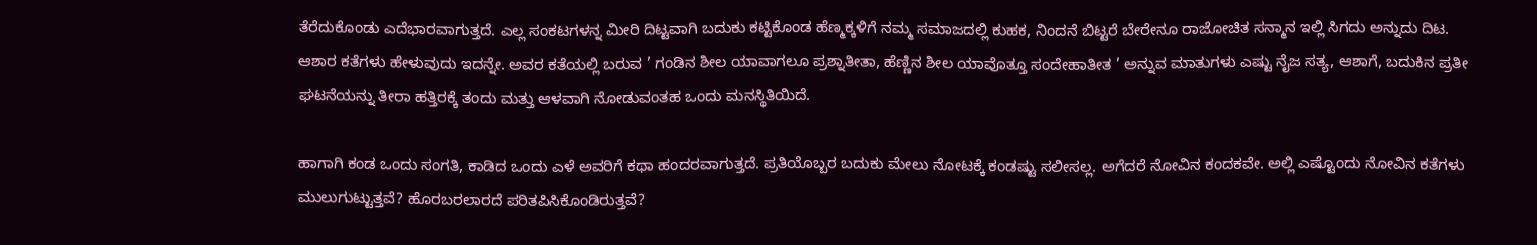ತೆರೆದುಕೊಂಡು ಎದೆಭಾರವಾಗುತ್ತದೆ. ಎಲ್ಲ ಸಂಕಟಗಳನ್ನ ಮೀರಿ ದಿಟ್ಟವಾಗಿ ಬದುಕು ಕಟ್ಟಿಕೊಂಡ ಹೆಣ್ಮಕ್ಕಳಿಗೆ ನಮ್ಮ ಸಮಾಜದಲ್ಲಿ ಕುಹಕ, ನಿಂದನೆ ಬಿಟ್ಟರೆ ಬೇರೇನೂ ರಾಜೋಚಿತ ಸನ್ಮಾನ ಇಲ್ಲಿ ಸಿಗದು ಅನ್ನುದು ದಿಟ.
ಆಶಾರ ಕತೆಗಳು ಹೇಳುವುದು ಇದನ್ನೇ. ಅವರ ಕತೆಯಲ್ಲಿ ಬರುವ ’ ಗಂಡಿನ ಶೀಲ ಯಾವಾಗಲೂ ಪ್ರಶ್ನಾತೀತಾ, ಹೆಣ್ಣಿನ ಶೀಲ ಯಾವೊತ್ತೂ ಸಂದೇಹಾತೀತ ’ ಅನ್ನುವ ಮಾತುಗಳು ಎಷ್ಟು ನೈಜ ಸತ್ಯ, ಆಶಾಗೆ, ಬದುಕಿನ ಪ್ರತೀ ಘಟನೆಯನ್ನು ತೀರಾ ಹತ್ತಿರಕ್ಕೆ ತಂದು ಮತ್ತು ಆಳವಾಗಿ ನೋಡುವಂತಹ ಒಂದು ಮನಸ್ಥಿತಿಯಿದೆ.

ಹಾಗಾಗಿ ಕಂಡ ಒಂದು ಸಂಗತಿ, ಕಾಡಿದ ಒಂದು ಎಳೆ ಅವರಿಗೆ ಕಥಾ ಹಂದರವಾಗುತ್ತದೆ. ಪ್ರತಿಯೊಬ್ಬರ ಬದುಕು ಮೇಲು ನೋಟಕ್ಕೆ ಕಂಡಷ್ಟು ಸಲೀಸಲ್ಲ. ಅಗೆದರೆ ನೋವಿನ ಕಂದಕವೇ. ಅಲ್ಲಿ ಎಷ್ಟೊಂದು ನೋವಿನ ಕತೆಗಳು ಮುಲುಗುಟ್ಟುತ್ತವೆ? ಹೊರಬರಲಾರದೆ ಪರಿತಪಿಸಿಕೊಂಡಿರುತ್ತವೆ?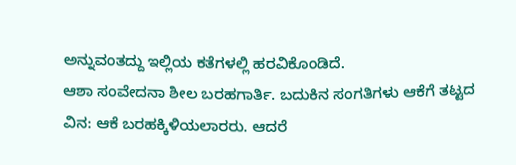ಅನ್ನುವಂತದ್ದು ಇಲ್ಲಿಯ ಕತೆಗಳಲ್ಲಿ ಹರವಿಕೊಂಡಿದೆ.
ಆಶಾ ಸಂವೇದನಾ ಶೀಲ ಬರಹಗಾರ್ತಿ. ಬದುಕಿನ ಸಂಗತಿಗಳು ಆಕೆಗೆ ತಟ್ಟದ ವಿನ: ಆಕೆ ಬರಹಕ್ಕಿಳಿಯಲಾರರು. ಆದರೆ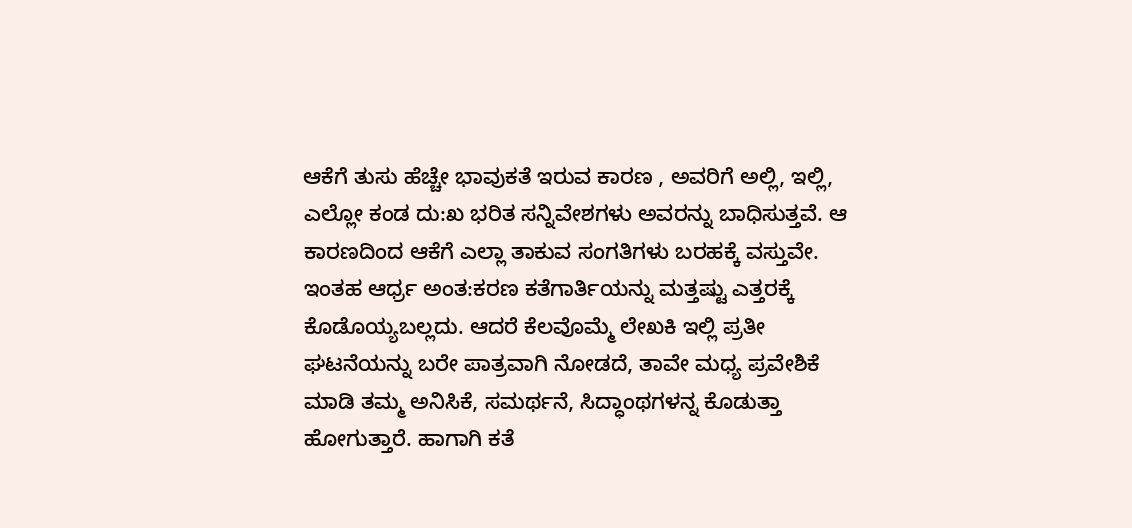ಆಕೆಗೆ ತುಸು ಹೆಚ್ಚೇ ಭಾವುಕತೆ ಇರುವ ಕಾರಣ , ಅವರಿಗೆ ಅಲ್ಲಿ, ಇಲ್ಲಿ, ಎಲ್ಲೋ ಕಂಡ ದು:ಖ ಭರಿತ ಸನ್ನಿವೇಶಗಳು ಅವರನ್ನು ಬಾಧಿಸುತ್ತವೆ. ಆ ಕಾರಣದಿಂದ ಆಕೆಗೆ ಎಲ್ಲಾ ತಾಕುವ ಸಂಗತಿಗಳು ಬರಹಕ್ಕೆ ವಸ್ತುವೇ.
ಇಂತಹ ಆರ್ಧ್ರ ಅಂತ:ಕರಣ ಕತೆಗಾರ್ತಿಯನ್ನು ಮತ್ತಷ್ಟು ಎತ್ತರಕ್ಕೆ ಕೊಡೊಯ್ಯಬಲ್ಲದು. ಆದರೆ ಕೆಲವೊಮ್ಮೆ ಲೇಖಕಿ ಇಲ್ಲಿ ಪ್ರತೀ ಘಟನೆಯನ್ನು ಬರೇ ಪಾತ್ರವಾಗಿ ನೋಡದೆ, ತಾವೇ ಮಧ್ಯ ಪ್ರವೇಶಿಕೆ ಮಾಡಿ ತಮ್ಮ ಅನಿಸಿಕೆ, ಸಮರ್ಥನೆ, ಸಿದ್ಧಾಂಥಗಳನ್ನ ಕೊಡುತ್ತಾ ಹೋಗುತ್ತಾರೆ. ಹಾಗಾಗಿ ಕತೆ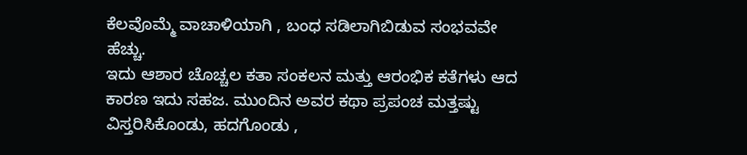ಕೆಲವೊಮ್ಮೆ ವಾಚಾಳಿಯಾಗಿ , ಬಂಧ ಸಡಿಲಾಗಿಬಿಡುವ ಸಂಭವವೇ ಹೆಚ್ಚು.
ಇದು ಆಶಾರ ಚೊಚ್ಚಲ ಕತಾ ಸಂಕಲನ ಮತ್ತು ಆರಂಭಿಕ ಕತೆಗಳು ಆದ ಕಾರಣ ಇದು ಸಹಜ. ಮುಂದಿನ ಅವರ ಕಥಾ ಪ್ರಪಂಚ ಮತ್ತಷ್ಟು ವಿಸ್ತರಿಸಿಕೊಂಡು, ಹದಗೊಂಡು ,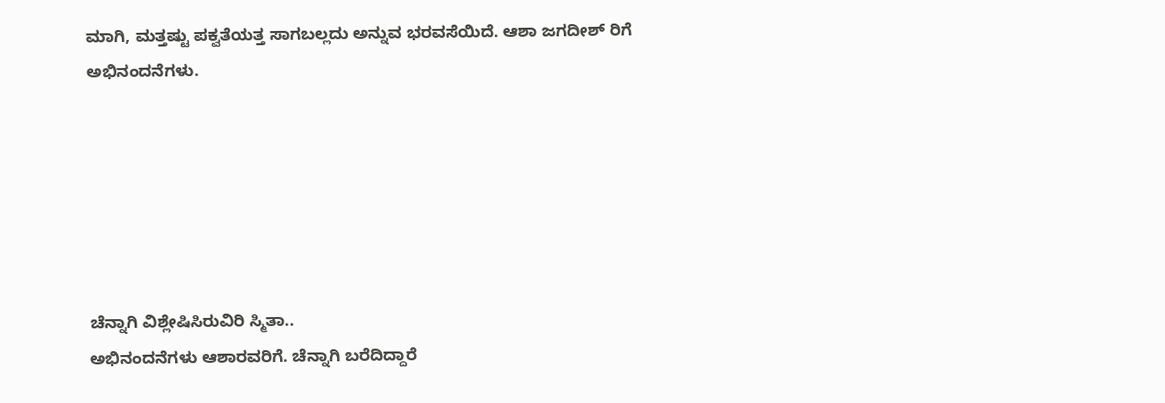ಮಾಗಿ, ಮತ್ತಷ್ಟು ಪಕ್ವತೆಯತ್ತ ಸಾಗಬಲ್ಲದು ಅನ್ನುವ ಭರವಸೆಯಿದೆ. ಆಶಾ ಜಗದೀಶ್ ರಿಗೆ ಅಭಿನಂದನೆಗಳು.






ಚೆನ್ನಾಗಿ ವಿಶ್ಲೇಷಿಸಿರುವಿರಿ ಸ್ಮಿತಾ..
ಅಭಿನಂದನೆಗಳು ಆಶಾರವರಿಗೆ. ಚೆನ್ನಾಗಿ ಬರೆದಿದ್ದಾರೆ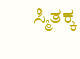ಸ್ಮಿತಕ್ಕ